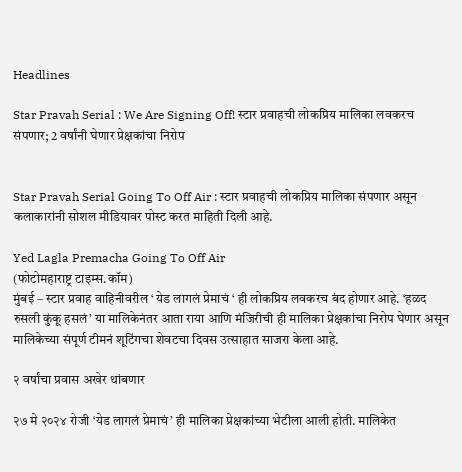Headlines

Star Pravah Serial : We Are Signing Off! स्टार प्रवाहची लोकप्रिय मालिका लवकरच संपणार; 2 वर्षांनी घेणार प्रेक्षकांचा निरोप


Star Pravah Serial Going To Off Air : स्टार प्रवाहची लोकप्रिय मालिका संपणार असून कलाकारांनी सोशल मीडियावर पोस्ट करत माहिती दिली आहे.

Yed Lagla Premacha Going To Off Air
(फोटोमहाराष्ट्र टाइम्स.कॉम)
मुंबई – स्टार प्रवाह वाहिनीवरील ‘ येड लागलं प्रेमाचं ‘ ही लोकप्रिय लवकरच बंद होणार आहे. ‘हळद रुसली कुंकू हसलं’ या मालिकेनंतर आता राया आणि मंजिरीची ही मालिका प्रेक्षकांचा निरोप घेणार असून मालिकेच्या संपूर्ण टीमनं शूटिंगचा शेवटचा दिवस उत्साहात साजरा केला आहे.

२ वर्षांचा प्रवास अखेर थांबणार

२७ मे २०२४ रोजी ‘येड लागलं प्रेमाचं’ ही मालिका प्रेक्षकांच्या भेटीला आली होती. मालिकेत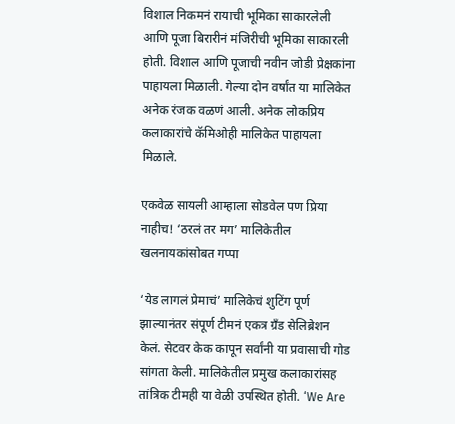विशाल निकमनं रायाची भूमिका साकारलेली आणि पूजा बिरारीनं मंजिरीची भूमिका साकारली होती. विशाल आणि पूजाची नवीन जोडी प्रेक्षकांना पाहायला मिळाली. गेल्या दोन वर्षांत या मालिकेत अनेक रंजक वळणं आली. अनेक लोकप्रिय कलाकारांचे कॅमिओही मालिकेत पाहायला मिळाले.

एकवेळ सायली आम्हाला सोडवेल पण प्रिया नाहीच! ‘ठरलं तर मग’ मालिकेतील खलनायकांसोबत गप्पा

‘येड लागलं प्रेमाचं’ मालिकेचं शुटिंग पूर्ण झाल्यानंतर संपूर्ण टीमनं एकत्र ग्रँड सेलिब्रेशन केलं. सेटवर केक कापून सर्वांनी या प्रवासाची गोड सांगता केली. मालिकेतील प्रमुख कलाकारांसह तांत्रिक टीमही या वेळी उपस्थित होती. ‘We Are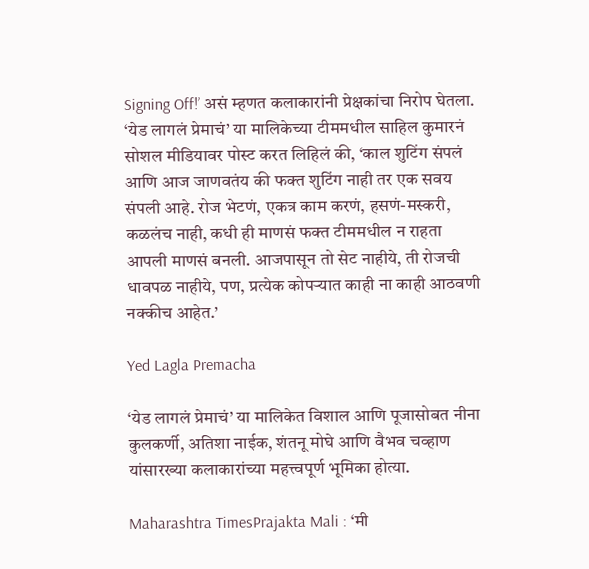Signing Off!’ असं म्हणत कलाकारांनी प्रेक्षकांचा निरोप घेतला. ‘येड लागलं प्रेमाचं’ या मालिकेच्या टीममधील साहिल कुमारनं सोशल मीडियावर पोस्ट करत लिहिलं की, ‘काल शुटिंग संपलं आणि आज जाणवतंय की फक्त शुटिंग नाही तर एक सवय संपली आहे. रोज भेटणं, एकत्र काम करणं, हसणं-मस्करी, कळलंच नाही, कधी ही माणसं फक्त टीममधील न राहता आपली माणसं बनली. आजपासून तो सेट नाहीये, ती रोजची धावपळ नाहीये, पण, प्रत्येक कोपऱ्यात काही ना काही आठवणी नक्कीच आहेत.’

Yed Lagla Premacha

‘येड लागलं प्रेमाचं’ या मालिकेत विशाल आणि पूजासोबत नीना कुलकर्णी, अतिशा नाईक, शंतनू मोघे आणि वैभव चव्हाण यांसारख्या कलाकारांच्या महत्त्वपूर्ण भूमिका होत्या.

Maharashtra TimesPrajakta Mali : ‘मी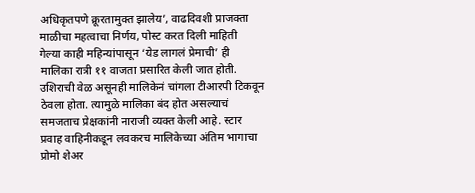अधिकृतपणे क्रूरतामुक्त झालेय’, वाढदिवशी प्राजक्ता माळीचा महत्वाचा निर्णय, पोस्ट करत दिली माहिती
गेल्या काही महिन्यांपासून ‘येड लागलं प्रेमाची’ ही मालिका रात्री ११ वाजता प्रसारित केली जात होती. उशिराची वेळ असूनही मालिकेनं चांगला टीआरपी टिकवून ठेवला होता. त्यामुळे मालिका बंद होत असल्याचं समजताच प्रेक्षकांनी नाराजी व्यक्त केली आहे. स्टार प्रवाह वाहिनीकडून लवकरच मालिकेच्या अंतिम भागाचा प्रोमो शेअर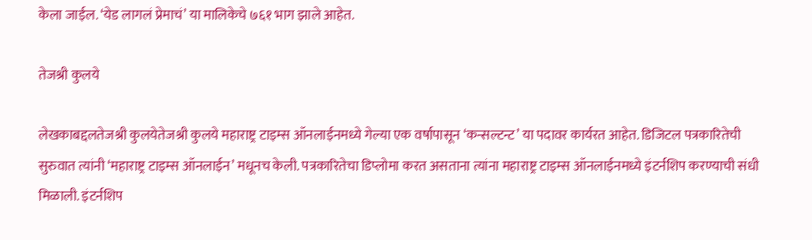केला जाईल. ‘येड लागलं प्रेमाचं’ या मालिकेचे ७६१ भाग झाले आहेत.

तेजश्री कुलये

लेखकाबद्दलतेजश्री कुलयेतेजश्री कुलये महाराष्ट्र टाइम्स ऑनलाईनमध्ये गेल्या एक वर्षापासून ‘कन्सल्टन्ट’ या पदावर कार्यरत आहेत. डिजिटल पत्रकारितेची सुरुवात त्यांनी ‘महाराष्ट्र टाइम्स ऑनलाईन’ मधूनच केली. पत्रकारितेचा डिप्लोमा करत असताना त्यांना महाराष्ट्र टाइम्स ऑनलाईनमध्ये इंटर्नशिप करण्याची संधी मिळाली. इंटर्नशिप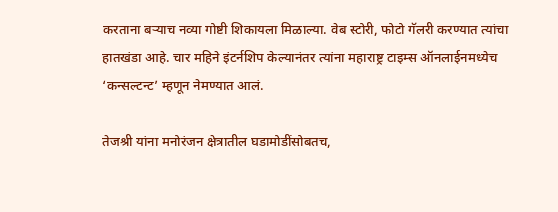करताना बऱ्याच नव्या गोष्टी शिकायला मिळाल्या. वेब स्टोरी, फोटो गॅलरी करण्यात त्यांचा हातखंडा आहे. चार महिने इंटर्नशिप केल्यानंतर त्यांना महाराष्ट्र टाइम्स ऑनलाईनमध्येच ‘कन्सल्टन्ट’ म्हणून नेमण्यात आलं.

तेजश्री यांना मनोरंजन क्षेत्रातील घडामोडींसोबतच,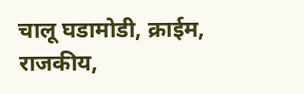चालू घडामोडी, क्राईम, राजकीय,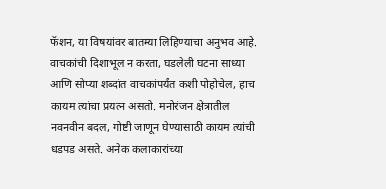फॅशन, या विषयांवर बातम्या लिहिण्याचा अनुभव आहे. वाचकांची दिशाभूल न करता, घडलेली घटना साध्या आणि सोप्या शब्दांत वाचकांपर्यंत कशी पोहोचेल, हाच कायम त्यांचा प्रयत्न असतो. मनोरंजन क्षेत्रातील नवनवीन बदल, गोष्टी जाणून घेण्यासाठी कायम त्यांची धडपड असते. अनेक कलाकारांच्या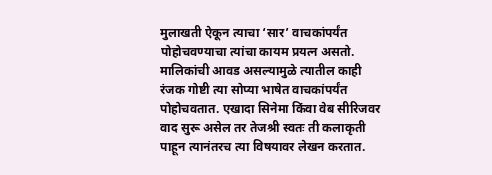मुलाखती ऐकून त्याचा ‘सार’ वाचकांपर्यंत पोहोचवण्याचा त्यांचा कायम प्रयत्न असतो. मालिकांची आवड असल्यामुळे त्यातील काही रंजक गोष्टी त्या सोप्या भाषेत वाचकांपर्यंत पोहोचवतात. एखादा सिनेमा किंवा वेब सीरिजवर वाद सुरू असेल तर तेजश्री स्वतः ती कलाकृती पाहून त्यानंतरच त्या विषयावर लेखन करतात.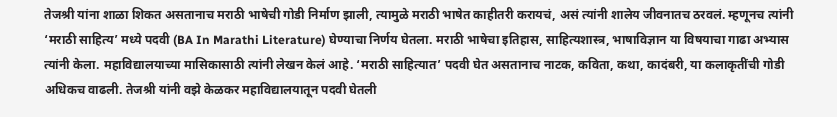तेजश्री यांना शाळा शिकत असतानाच मराठी भाषेची गोडी निर्माण झाली, त्यामुळे मराठी भाषेत काहीतरी करायचं, असं त्यांनी शालेय जीवनातच ठरवलं. म्हणूनच त्यांनी ‘मराठी साहित्य’ मध्ये पदवी (BA In Marathi Literature) घेण्याचा निर्णय घेतला. मराठी भाषेचा इतिहास, साहित्यशास्त्र, भाषाविज्ञान या विषयाचा गाढा अभ्यास त्यांनी केला. महाविद्यालयाच्या मासिकासाठी त्यांनी लेखन केलं आहे. ‘मराठी साहित्यात’ पदवी घेत असतानाच नाटक, कविता, कथा, कादंबरी, या कलाकृतींची गोडी अधिकच वाढली. तेजश्री यांनी वझे केळकर महाविद्यालयातून पदवी घेतली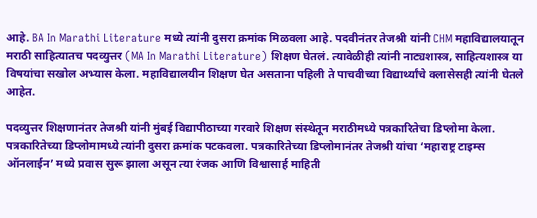आहे. BA In Marathi Literature मध्ये त्यांनी दुसरा क्रमांक मिळवला आहे. पदवीनंतर तेजश्री यांनी CHM महाविद्यालयातून मराठी साहित्यातच पदव्युत्तर (MA In Marathi Literature) शिक्षण घेतलं. त्यावेळीही त्यांनी नाट्यशास्त्र, साहित्यशास्त्र या विषयांचा सखोल अभ्यास केला. महाविद्यालयीन शिक्षण घेत असताना पहिली ते पाचवीच्या विद्यार्थ्यांचे क्लासेसही त्यांनी घेतले आहेत.

पदव्युत्तर शिक्षणानंतर तेजश्री यांनी मुंबई विद्यापीठाच्या गरवारे शिक्षण संस्थेतून मराठीमध्ये पत्रकारितेचा डिप्लोमा केला. पत्रकारितेच्या डिप्लोमामध्ये त्यांनी दुसरा क्रमांक पटकवला. पत्रकारितेच्या डिप्लोमानंतर तेजश्री यांचा ‘महाराष्ट्र टाइम्स ऑनलाईन’ मध्ये प्रवास सुरू झाला असून त्या रंजक आणि विश्वासार्ह माहिती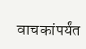वाचकांपर्यंत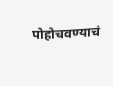पोहोचवण्याचं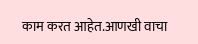काम करत आहेत.आणखी वाचा